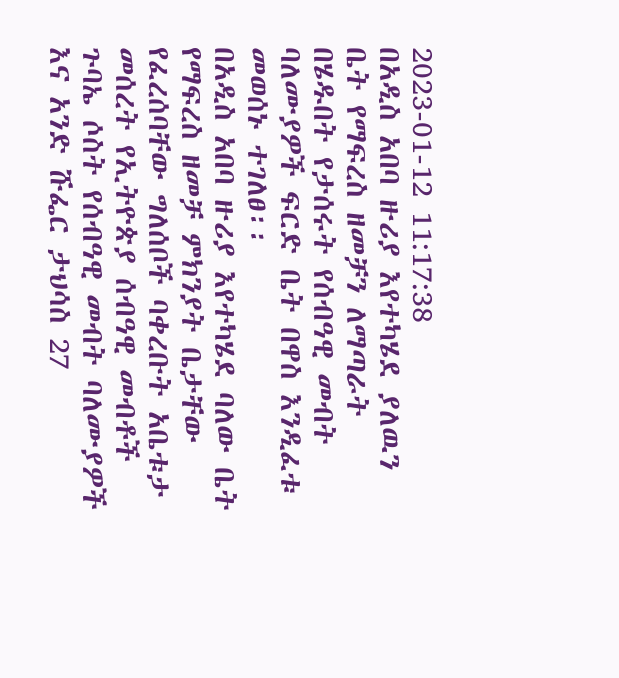2023-01-12 11:17:38
በአዲስ አበባ ዙሪያ እየተካሄደ ያለዉን ቤት የማፍረስ ዘመቻን ለማጣራት በሄዱበት የታሰሩት የሰብዓዊ መብት ባለሙያዎች ፍርድ ቤት በዋስ እንዲፈቱ መወሰኑ ተገለፀ፡፡
በአዲስ አበባ ዙሪያ እየተካሄደ ባለው ቤት የማፍረስ ዘመቻ ምክንያት ቤታቸው የፈረሰባቸው ግለሰቦች ባቀረቡት አቤቱታ መሰረት የኢትዮጵያ ሰብዓዊ መብቶች ጉባኤ ሶስት የሰብዓዊ መብት ባለሙያዎች እና አንድ ሹፌር ታህሳስ 27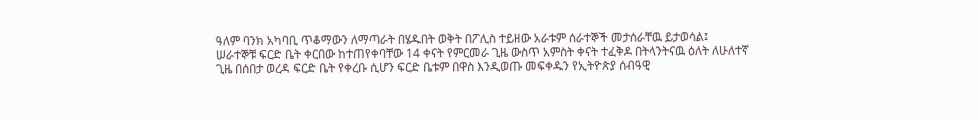ዓለም ባንክ አካባቢ ጥቆማውን ለማጣራት በሄዱበት ወቅት በፖሊስ ተይዘው አራቱም ሰራተኞች መታሰራቸዉ ይታወሳል፤
ሠራተኞቹ ፍርድ ቤት ቀርበው ከተጠየቀባቸው 14 ቀናት የምርመራ ጊዜ ውስጥ አምስት ቀናት ተፈቅዶ በትላንትናዉ ዕለት ለሁለተኛ ጊዜ በሰበታ ወረዳ ፍርድ ቤት የቀረቡ ሲሆን ፍርድ ቤቱም በዋስ እንዲወጡ መፍቀዱን የኢትዮጵያ ሰብዓዊ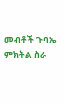መብቶች ጉባኤ ምክትል ስራ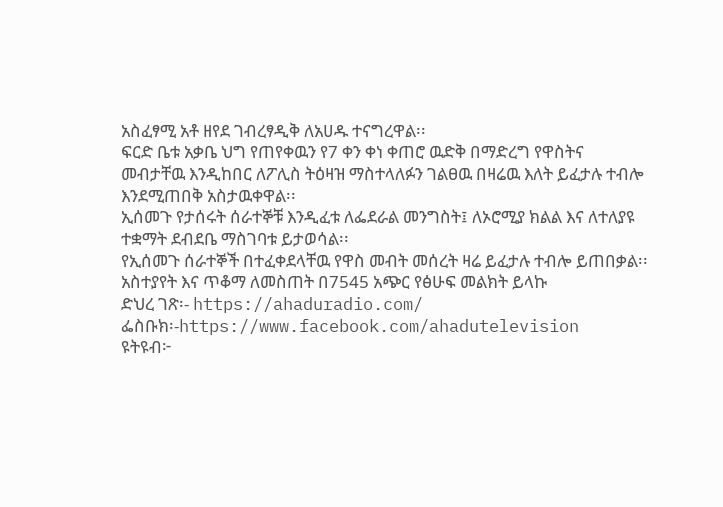አስፈፃሚ አቶ ዘየደ ገብረፃዲቅ ለአሀዱ ተናግረዋል፡፡
ፍርድ ቤቱ አቃቤ ህግ የጠየቀዉን የ7 ቀን ቀነ ቀጠሮ ዉድቅ በማድረግ የዋስትና መብታቸዉ እንዲከበር ለፖሊስ ትዕዛዝ ማስተላለፉን ገልፀዉ በዛሬዉ እለት ይፈታሉ ተብሎ እንደሚጠበቅ አስታዉቀዋል፡፡
ኢሰመጉ የታሰሩት ሰራተኞቹ እንዲፈቱ ለፌደራል መንግስት፤ ለኦሮሚያ ክልል እና ለተለያዩ ተቋማት ደብደቤ ማስገባቱ ይታወሳል፡፡
የኢሰመጉ ሰራተኞች በተፈቀደላቸዉ የዋስ መብት መሰረት ዛሬ ይፈታሉ ተብሎ ይጠበቃል፡፡
አስተያየት እና ጥቆማ ለመስጠት በ7545 አጭር የፅሁፍ መልክት ይላኩ
ድህረ ገጽ፡- https://ahaduradio.com/
ፌስቡክ፡-https://www.facebook.com/ahadutelevision
ዩትዩብ፦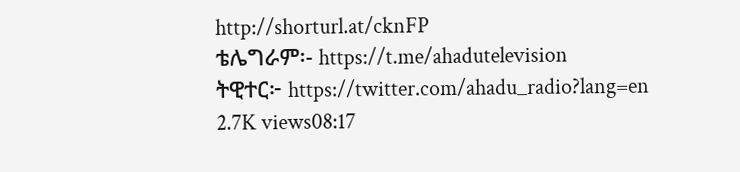http://shorturl.at/cknFP
ቴሌግራም፡- https://t.me/ahadutelevision
ትዊተር፦ https://twitter.com/ahadu_radio?lang=en
2.7K views08:17